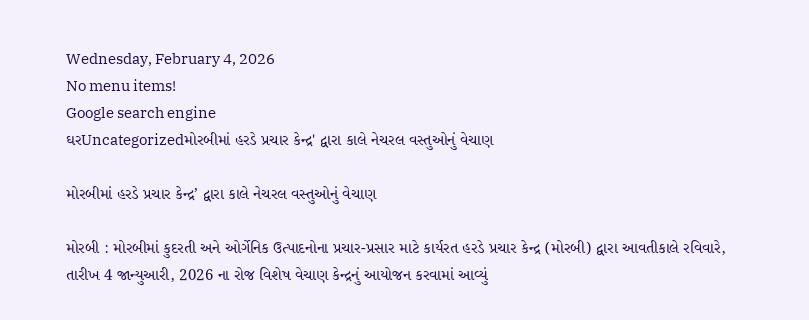Wednesday, February 4, 2026
No menu items!
Google search engine
ઘરUncategorizedમોરબીમાં હરડે પ્રચાર કેન્દ્ર' દ્વારા કાલે નેચરલ વસ્તુઓનું વેચાણ

મોરબીમાં હરડે પ્રચાર કેન્દ્ર’ દ્વારા કાલે નેચરલ વસ્તુઓનું વેચાણ

મોરબી : મોરબીમાં કુદરતી અને ઓર્ગેનિક ઉત્પાદનોના પ્રચાર-પ્રસાર માટે કાર્યરત હરડે પ્રચાર કેન્દ્ર (મોરબી) દ્વારા આવતીકાલે રવિવારે, તારીખ 4 જાન્યુઆરી, 2026 ના રોજ વિશેષ વેચાણ કેન્દ્રનું આયોજન કરવામાં આવ્યું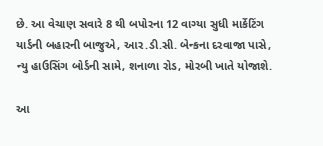છે. આ વેચાણ સવારે 8 થી બપોરના 12 વાગ્યા સુધી માર્કેટિંગ યાર્ડની બહારની બાજુએ, આર.ડી.સી. બેન્કના દરવાજા પાસે, ન્યુ હાઉસિંગ બોર્ડની સામે, શનાળા રોડ, મોરબી ખાતે યોજાશે.

આ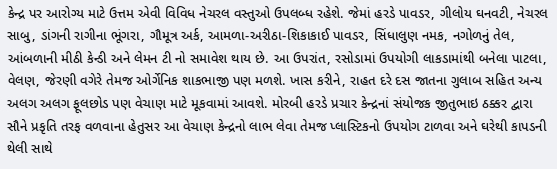કેન્દ્ર પર આરોગ્ય માટે ઉત્તમ એવી વિવિધ નેચરલ વસ્તુઓ ઉપલબ્ધ રહેશે. જેમાં હરડે પાવડર, ગીલોય ઘનવટી, નેચરલ સાબુ, ડાંગની રાગીના ભૂંગરા, ગૌમૂત્ર અર્ક, આમળા-અરીઠા-શિકાકાઈ પાવડર, સિંધાલુણ નમક, નગોળનું તેલ, આંબળાની મીઠી કેન્ડી અને લેમન ટી નો સમાવેશ થાય છે. આ ઉપરાંત, રસોડામાં ઉપયોગી લાકડામાંથી બનેલા પાટલા, વેલણ, જેરણી વગેરે તેમજ ઓર્ગેનિક શાકભાજી પણ મળશે. ખાસ કરીને, રાહત દરે દસ જાતના ગુલાબ સહિત અન્ય અલગ અલગ ફૂલછોડ પણ વેચાણ માટે મૂકવામાં આવશે. મોરબી હરડે પ્રચાર કેન્દ્રનાં સંયોજક જીતુભાઇ ઠક્કર દ્વારા સૌને પ્રકૃતિ તરફ વળવાના હેતુસર આ વેચાણ કેન્દ્રનો લાભ લેવા તેમજ પ્લાસ્ટિકનો ઉપયોગ ટાળવા અને ઘરેથી કાપડની થેલી સાથે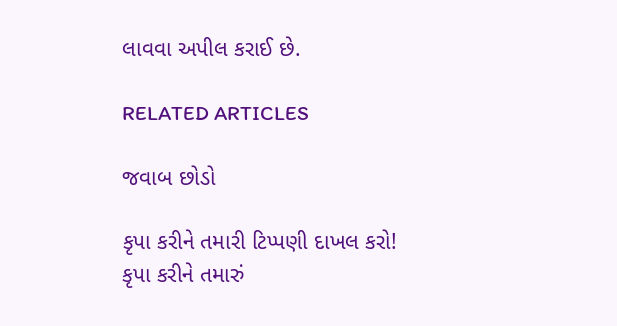લાવવા અપીલ કરાઈ છે.

RELATED ARTICLES

જવાબ છોડો

કૃપા કરીને તમારી ટિપ્પણી દાખલ કરો!
કૃપા કરીને તમારું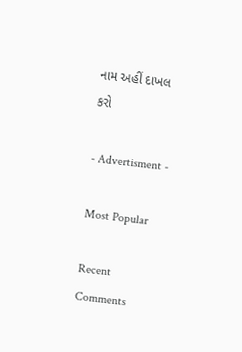નામ અહીં દાખલ કરો

- Advertisment -

Most Popular

Recent Comments